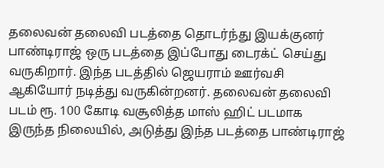தலைவன் தலைவி படத்தை தொடர்ந்து இயக்குனர் பாண்டிராஜ் ஒரு படத்தை இப்போது டைரக்ட் செய்து வருகிறார். இந்த படத்தில் ஜெயராம் ஊர்வசி ஆகியோர் நடித்து வருகின்றனர். தலைவன் தலைவி படம் ரூ. 100 கோடி வசூலித்த மாஸ் ஹிட் படமாக இருந்த நிலையில், அடுத்து இந்த படத்தை பாண்டிராஜ்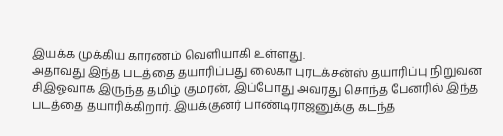இயக்க முக்கிய காரணம் வெளியாகி உள்ளது.
அதாவது இந்த படத்தை தயாரிப்பது லைகா புரடக்சன்ஸ் தயாரிப்பு நிறுவன சிஇஓவாக இருந்த தமிழ் குமரன், இப்போது அவரது சொந்த பேனரில் இந்த படத்தை தயாரிக்கிறார். இயக்குனர் பாண்டிராஜனுக்கு கடந்த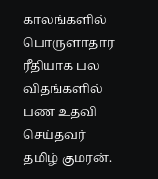காலங்களில் பொருளாதார ரீதியாக பல விதங்களில் பண உதவி செய்தவர் தமிழ் குமரன்.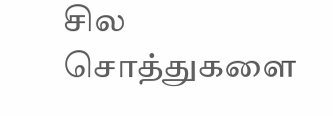சில சொத்துகளை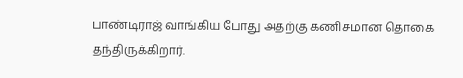பாண்டிராஜ் வாங்கிய போது அதற்கு கணிசமான தொகை தந்திருக்கிறார்.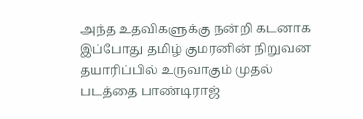அந்த உதவிகளுக்கு நன்றி கடனாக இப்போது தமிழ் குமரனின் நிறுவன தயாரிப்பில் உருவாகும் முதல் படத்தை பாண்டிராஜ்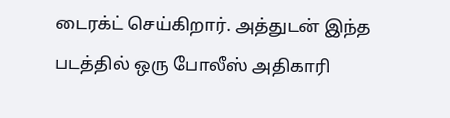டைரக்ட் செய்கிறார். அத்துடன் இந்த படத்தில் ஒரு போலீஸ் அதிகாரி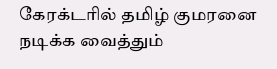கேரக்டரில் தமிழ் குமரனை நடிக்க வைத்தும்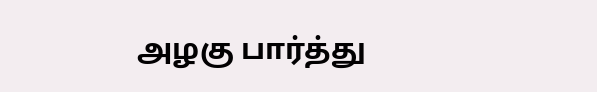அழகு பார்த்து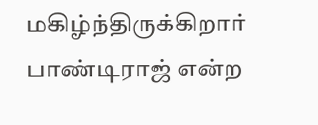மகிழ்ந்திருக்கிறார் பாண்டிராஜ் என்ற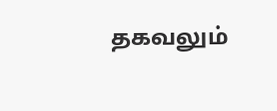தகவலும்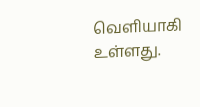வெளியாகி உள்ளது.